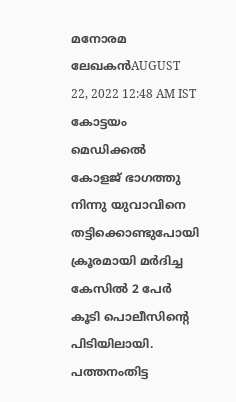മനോരമ ലേഖകൻAUGUST 22, 2022 12:48 AM IST
കോട്ടയം മെഡിക്കൽ കോളജ് ഭാഗത്തു നിന്നു യുവാവിനെ തട്ടിക്കൊണ്ടുപോയി ക്രൂരമായി മർദിച്ച കേസിൽ 2 പേർ കൂടി പൊലീസിന്റെ പിടിയിലായി. പത്തനംതിട്ട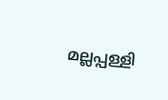മല്ലപ്പള്ളി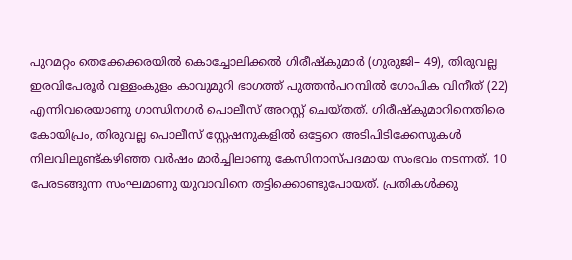പുറമറ്റം തെക്കേക്കരയിൽ കൊച്ചോലിക്കൽ ഗിരീഷ്കുമാർ (ഗുരുജി– 49), തിരുവല്ല ഇരവിപേരൂർ വള്ളംകുളം കാവുമുറി ഭാഗത്ത് പുത്തൻപറമ്പിൽ ഗോപിക വിനീത് (22) എന്നിവരെയാണു ഗാന്ധിനഗർ പൊലീസ് അറസ്റ്റ് ചെയ്തത്. ഗിരീഷ്കുമാറിനെതിരെ കോയിപ്രം, തിരുവല്ല പൊലീസ് സ്റ്റേഷനുകളിൽ ഒട്ടേറെ അടിപിടിക്കേസുകൾ നിലവിലുണ്ട്കഴിഞ്ഞ വർഷം മാർച്ചിലാണു കേസിനാസ്പദമായ സംഭവം നടന്നത്. 10 പേരടങ്ങുന്ന സംഘമാണു യുവാവിനെ തട്ടിക്കൊണ്ടുപോയത്. പ്രതികൾക്കു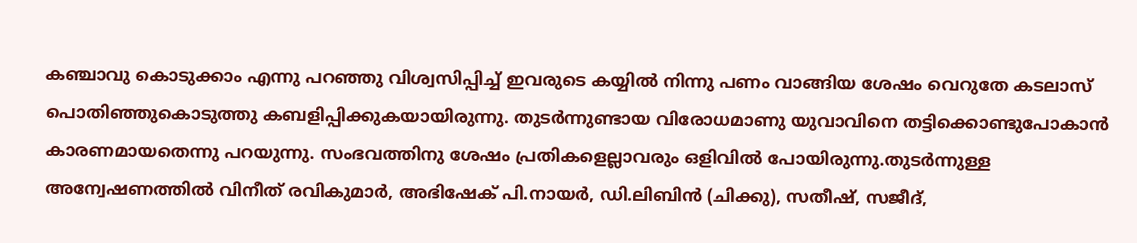കഞ്ചാവു കൊടുക്കാം എന്നു പറഞ്ഞു വിശ്വസിപ്പിച്ച് ഇവരുടെ കയ്യിൽ നിന്നു പണം വാങ്ങിയ ശേഷം വെറുതേ കടലാസ് പൊതിഞ്ഞുകൊടുത്തു കബളിപ്പിക്കുകയായിരുന്നു. തുടർന്നുണ്ടായ വിരോധമാണു യുവാവിനെ തട്ടിക്കൊണ്ടുപോകാൻ കാരണമായതെന്നു പറയുന്നു. സംഭവത്തിനു ശേഷം പ്രതികളെല്ലാവരും ഒളിവിൽ പോയിരുന്നു.തുടർന്നുള്ള അന്വേഷണത്തിൽ വിനീത് രവികുമാർ, അഭിഷേക് പി.നായർ, ഡി.ലിബിൻ (ചിക്കു), സതീഷ്, സജീദ്,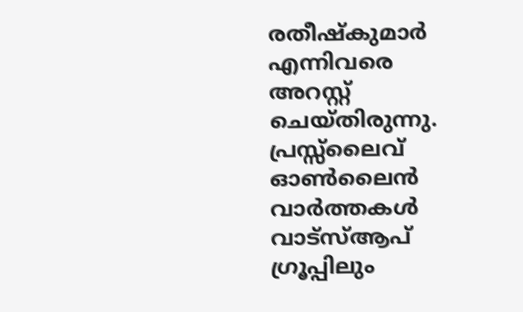രതീഷ്കുമാർ എന്നിവരെ അറസ്റ്റ് ചെയ്തിരുന്നു.
പ്രസ്സ്ലൈവ് ഓൺലൈൻ വാർത്തകൾ വാട്സ്ആപ് ഗ്രൂപ്പിലും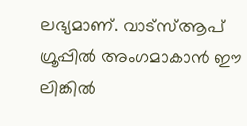ലഭ്യമാണ്. വാട്സ്ആപ് ഗ്രൂപ്പിൽ അംഗമാകാൻ ഈ ലിങ്കിൽ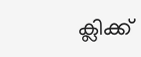ക്ലിക്ക്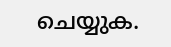ചെയ്യുക.